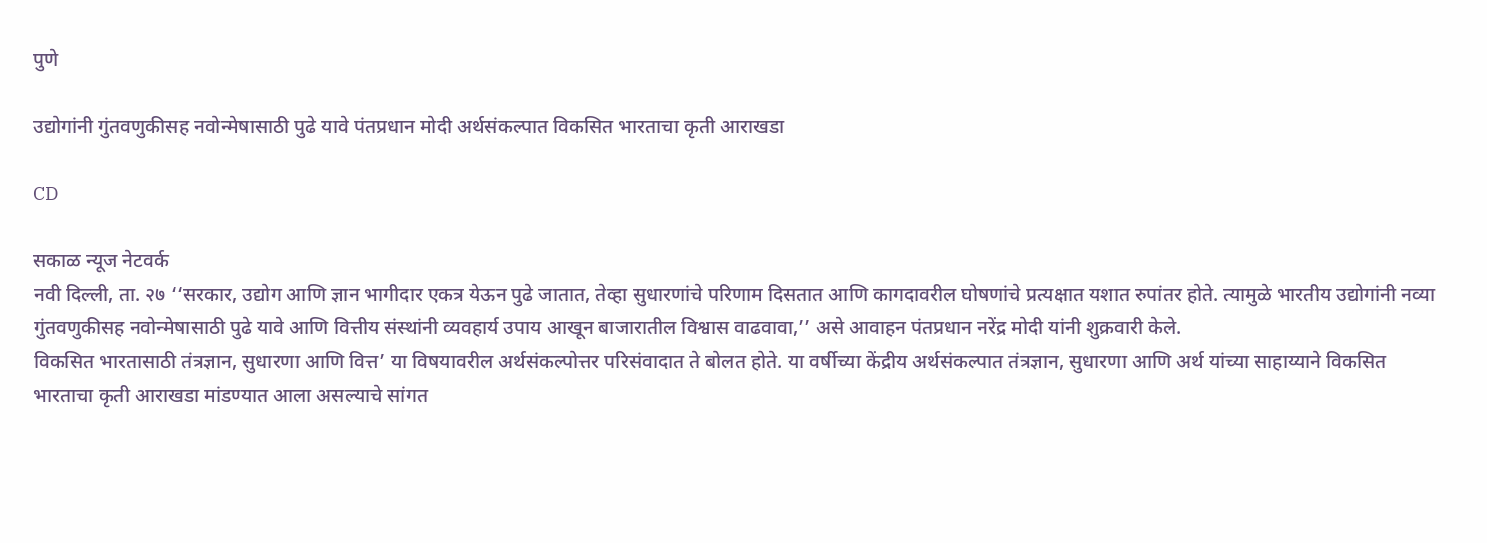पुणे

उद्योगांनी गुंतवणुकीसह नवोन्मेषासाठी पुढे यावे पंतप्रधान मोदी अर्थसंकल्पात विकसित भारताचा कृती आराखडा

CD

सकाळ न्यूज नेटवर्क
नवी दिल्ली, ता. २७ ‘‘सरकार, उद्योग आणि ज्ञान भागीदार एकत्र येऊन पुढे जातात, तेव्हा सुधारणांचे परिणाम दिसतात आणि कागदावरील घोषणांचे प्रत्यक्षात यशात रुपांतर होते. त्यामुळे भारतीय उद्योगांनी नव्या गुंतवणुकीसह नवोन्मेषासाठी पुढे यावे आणि वित्तीय संस्थांनी व्यवहार्य उपाय आखून बाजारातील विश्वास वाढवावा,’’ असे आवाहन पंतप्रधान नरेंद्र मोदी यांनी शुक्रवारी केले.
विकसित भारतासाठी तंत्रज्ञान, सुधारणा आणि वित्त’ या विषयावरील अर्थसंकल्पोत्तर परिसंवादात ते बोलत होते. या वर्षीच्या केंद्रीय अर्थसंकल्पात तंत्रज्ञान, सुधारणा आणि अर्थ यांच्या साहाय्याने विकसित भारताचा कृती आराखडा मांडण्यात आला असल्याचे सांगत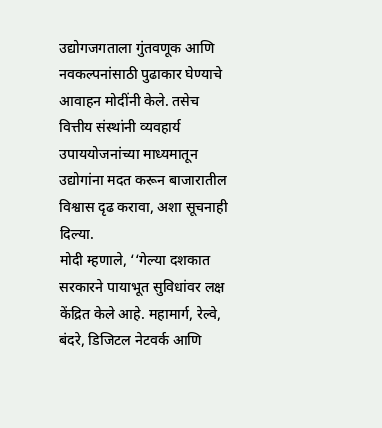उद्योगजगताला गुंतवणूक आणि नवकल्पनांसाठी पुढाकार घेण्याचे आवाहन मोदींनी केले. तसेच वित्तीय संस्थांनी व्यवहार्य उपाययोजनांच्या माध्यमातून उद्योगांना मदत करून बाजारातील विश्वास दृढ करावा, अशा सूचनाही दिल्या.
मोदी म्हणाले, ‘‘गेल्या दशकात सरकारने पायाभूत सुविधांवर लक्ष केंद्रित केले आहे. महामार्ग, रेल्वे, बंदरे, डिजिटल नेटवर्क आणि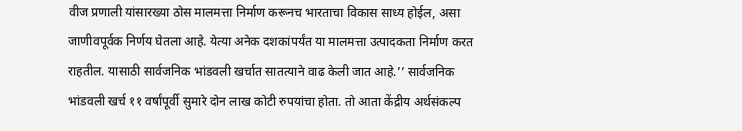वीज प्रणाली यांसारख्या ठोस मालमत्ता निर्माण करूनच भारताचा विकास साध्य होईल, असा जाणीवपूर्वक निर्णय घेतला आहे. येत्या अनेक दशकांपर्यंत या मालमत्ता उत्पादकता निर्माण करत राहतील. यासाठी सार्वजनिक भांडवली खर्चात सातत्याने वाढ केली जात आहे.’’ सार्वजनिक भांडवली खर्च ११ वर्षांपूर्वी सुमारे दोन लाख कोटी रुपयांचा होता. तो आता केंद्रीय अर्थसंकल्प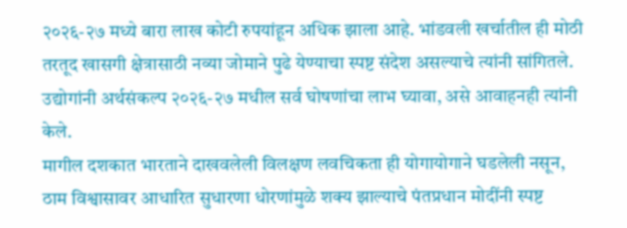२०२६-२७ मध्ये बारा लाख कोटी रुपयांहून अधिक झाला आहे. भांडवली खर्चातील ही मोठी तरतूद खासगी क्षेत्रासाठी नव्या जोमाने पुढे येण्याचा स्पष्ट संदेश असल्याचे त्यांनी सांगितले. उद्योगांनी अर्थसंकल्प २०२६-२७ मधील सर्व घोषणांचा लाभ घ्यावा, असे आवाहनही त्यांनी केले.
मागील दशकात भारताने दाखवलेली विलक्षण लवचिकता ही योगायोगाने घडलेली नसून, ठाम विश्वासावर आधारित सुधारणा धोरणांमुळे शक्य झाल्याचे पंतप्रधान मोदींनी स्पष्ट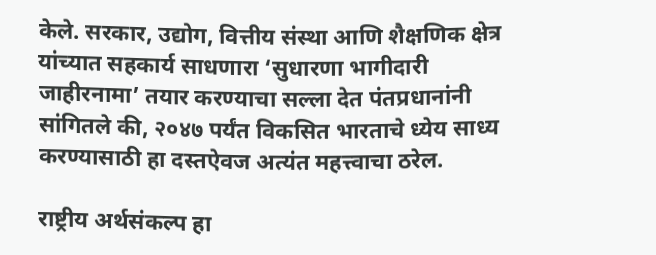केले. सरकार, उद्योग, वित्तीय संस्था आणि शैक्षणिक क्षेत्र यांच्यात सहकार्य साधणारा ‘सुधारणा भागीदारी जाहीरनामा’ तयार करण्याचा सल्ला देत पंतप्रधानांनी सांगितले की, २०४७ पर्यंत विकसित भारताचे ध्येय साध्य करण्यासाठी हा दस्तऐवज अत्यंत महत्त्वाचा ठरेल.

राष्ट्रीय अर्थसंकल्प हा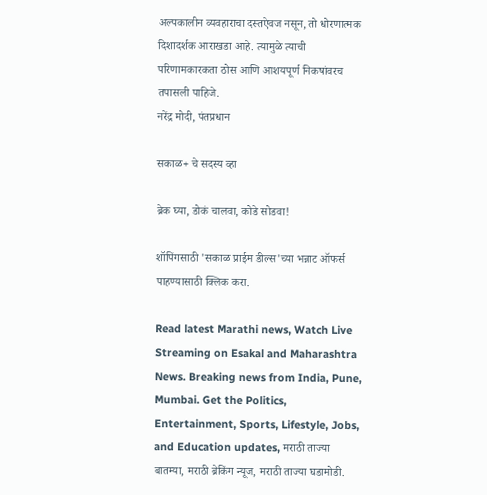अल्पकालीन व्यवहाराचा दस्तऐवज नसून, तो धोरणात्मक दिशादर्शक आराखडा आहे. त्यामुळे त्याची परिणामकारकता ठोस आणि आशयपूर्ण निकषांवरच तपासली पाहिजे.
नरेंद्र मोदी, पंतप्रधान

सकाळ+ चे सदस्य व्हा

ब्रेक घ्या, डोकं चालवा, कोडे सोडवा!

शॉपिंगसाठी 'सकाळ प्राईम डील्स'च्या भन्नाट ऑफर्स पाहण्यासाठी क्लिक करा.

Read latest Marathi news, Watch Live Streaming on Esakal and Maharashtra News. Breaking news from India, Pune, Mumbai. Get the Politics, Entertainment, Sports, Lifestyle, Jobs, and Education updates, मराठी ताज्या बातम्या, मराठी ब्रेकिंग न्यूज, मराठी ताज्या घडामोडी.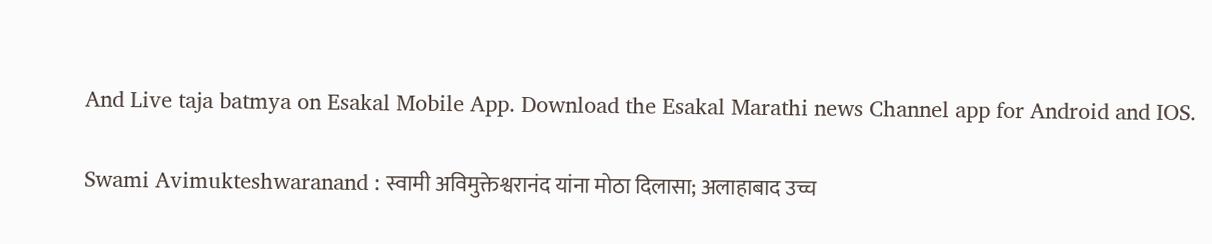And Live taja batmya on Esakal Mobile App. Download the Esakal Marathi news Channel app for Android and IOS.

Swami Avimukteshwaranand : स्वामी अविमुक्तेश्वरानंद यांना मोठा दिलासा; अलाहाबाद उच्च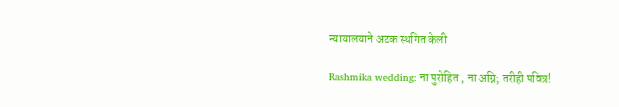न्यायालयाने अटक स्थगित केली

Rashmika wedding: ना पुरोहित , ना अग्नि; तरीही पवित्र!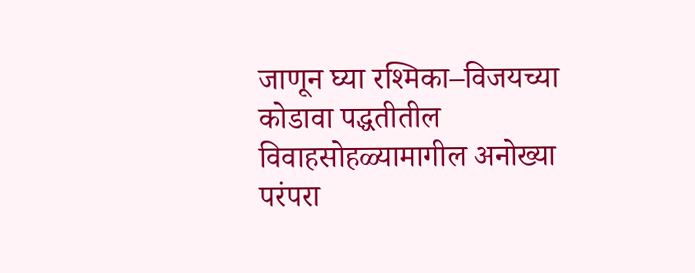जाणून घ्या रश्मिका–विजयच्या कोडावा पद्धतीतील विवाहसोहळ्यामागील अनोख्या परंपरा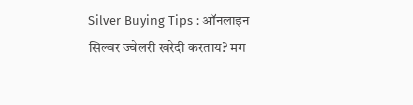Silver Buying Tips : ऑनलाइन सिल्वर ज्वेलरी खरेदी करताय? मग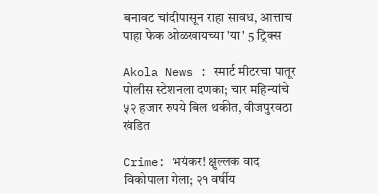बनावट चांदीपासून राहा सावध, आत्ताच पाहा फेक ओळखायच्या 'या' 5 ट्रिक्स

Akola News : स्मार्ट मीटरचा पातूर पोलीस स्टेशनला दणका; चार महिन्यांचे ५२ हजार रुपये बिल थकीत, वीजपुरवठा खंडित

Crime: भयंकर! क्षुल्लक वाद विकोपाला गेला; २१ वर्षीय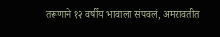तरूणाने १२ वर्षीय भावाला संपवलं, अमरावतीत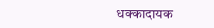धक्कादायक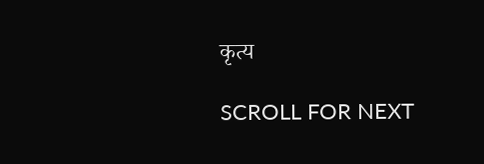कृत्य

SCROLL FOR NEXT